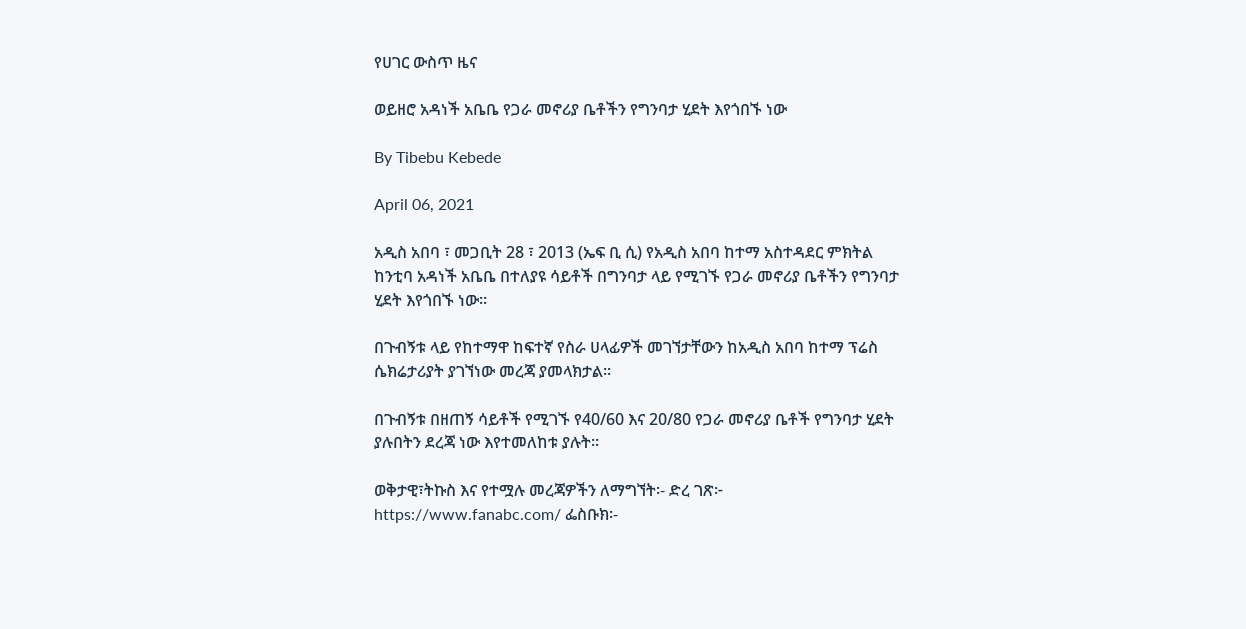የሀገር ውስጥ ዜና

ወይዘሮ አዳነች አቤቤ የጋራ መኖሪያ ቤቶችን የግንባታ ሂደት እየጎበኙ ነው

By Tibebu Kebede

April 06, 2021

አዲስ አበባ ፣ መጋቢት 28 ፣ 2013 (ኤፍ ቢ ሲ) የአዲስ አበባ ከተማ አስተዳደር ምክትል ከንቲባ አዳነች አቤቤ በተለያዩ ሳይቶች በግንባታ ላይ የሚገኙ የጋራ መኖሪያ ቤቶችን የግንባታ ሂደት እየጎበኙ ነው፡፡

በጉብኝቱ ላይ የከተማዋ ከፍተኛ የስራ ሀላፊዎች መገኘታቸውን ከአዲስ አበባ ከተማ ፕሬስ ሴክሬታሪያት ያገኘነው መረጃ ያመላክታል፡፡

በጉብኝቱ በዘጠኝ ሳይቶች የሚገኙ የ40/60 እና 20/80 የጋራ መኖሪያ ቤቶች የግንባታ ሂደት ያሉበትን ደረጃ ነው እየተመለከቱ ያሉት፡፡

ወቅታዊ፣ትኩስ እና የተሟሉ መረጃዎችን ለማግኘት፡- ድረ ገጽ፦ https://www.fanabc.com/ ፌስቡክ፡-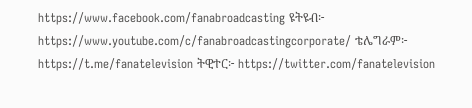https://www.facebook.com/fanabroadcasting ዩትዩብ፦ https://www.youtube.com/c/fanabroadcastingcorporate/ ቴሌግራም፦ https://t.me/fanatelevision ትዊተር፦ https://twitter.com/fanatelevision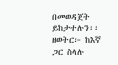በመወዳጀት ይከታተሉን፡፡ ዘወትር፦ ከእኛ ጋር ስላሉ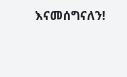እናመሰግናለን!